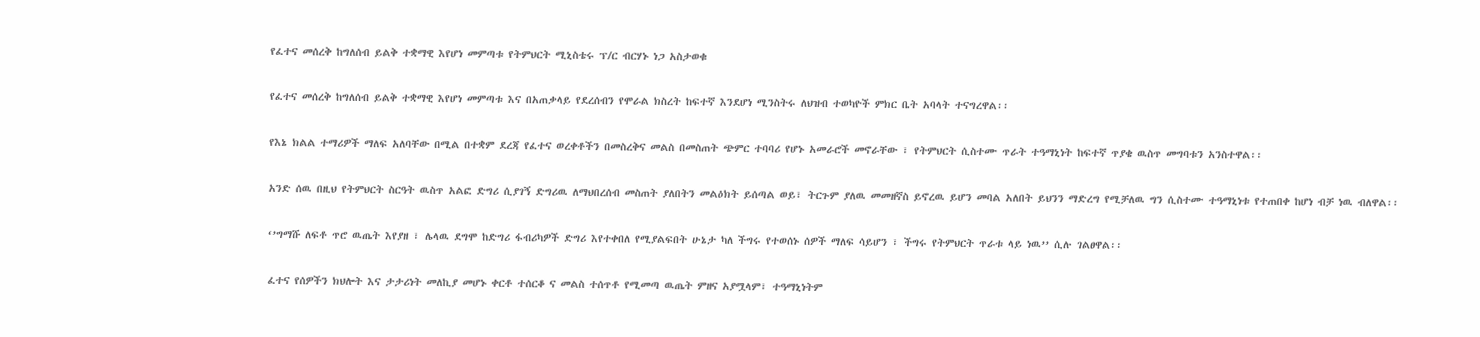የፈተና መሰረቅ ከግለሰብ ይልቅ ተቋማዊ እየሆነ መምጣቱ የትምህርት ሚኒስቴሩ ፕ/ር ብርሃኑ ነጋ አስታወቁ

የፈተና መሰረቅ ከግለሰብ ይልቅ ተቋማዊ እየሆነ መምጣቱ እና በአጠቃላይ የደረሰብን የሞራል ክስረት ከፍተኛ እንደሆነ ሚንስትሩ ለህዝብ ተወካዮች ምክር ቤት አባላት ተናግረዋል፡፡

የእኔ ክልል ተማሪዎች ማለፍ አለባቸው በሚል በተቋም ደረጃ የፈተና ወረቀቶችን በመስረቅና መልስ በመስጠት ጭምር ተባባሪ የሆኑ አመራሮች መኖራቸው ፣ የትምህርት ሲስተሙ ጥራት ተዓማኒነት ከፍተኛ ጥያቄ ዉስጥ መግባቱን አንስተዋል፡፡

አንድ ሰዉ በዚህ የትምህርት ስርዓት ዉስጥ አልፎ ድግሪ ሲያገኝ ድግሪዉ ለማህበረሰብ መስጠት ያለበትን መልዕክት ይሰጣል ወይ፣ ትርጉም ያለዉ መመዘኛስ ይኖረዉ ይሆን መባል አለበት ይህንን ማድረግ የሚቻለዉ ግን ሲስተሙ ተዓማኒነቱ የተጠበቀ ከሆነ ብቻ ነዉ ብለዋል፡፡

‘’ግማሹ ለፍቶ ጥሮ ዉጤት እየያዘ ፣ ሌላዉ ደግሞ ከድግሪ ፋብሪካዎች ድግሪ እየተቀበለ የሚያልፍበት ሁኔታ ካለ ችግሩ የተወሰኑ ሰዎች ማለፍ ሳይሆን ፣ ችግሩ የትምህርት ጥራቱ ላይ ነዉ’’ ሲሉ ገልፀዋል፡፡

ፈተና የሰዎችን ክህሎት እና ታታሪነት መለኪያ መሆኑ ቀርቶ ተሰርቆ ና መልስ ተሰጥቶ የሚመጣ ዉጤት ምዘና አያሟላም፣ ተዓማኒነትም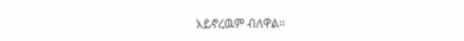አይኖረዉም ብለዋል፡፡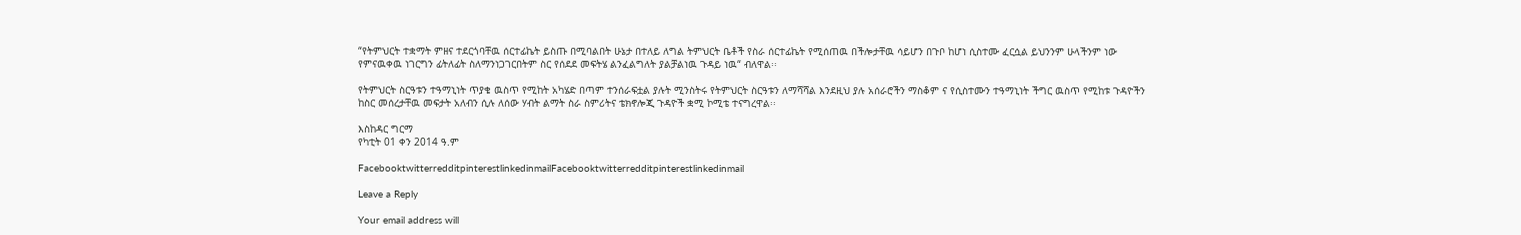“የትምህርት ተቋማት ምዘና ተደርጎባቸዉ ሰርተፊኬት ይስጡ በሚባልበት ሁኔታ በተለይ ለግል ትምህርት ቤቶች የስራ ሰርተፊኬት የሚሰጠዉ በችሎታቸዉ ሳይሆን በጉቦ ከሆነ ሲስተሙ ፈርሷል ይህንንም ሁላችንም ነው የምናዉቀዉ ነገርግን ፊትለፊት ስለማንነጋገርበትም ስር የሰደደ መፍትሄ ልንፈልግለት ያልቻልነዉ ጉዳይ ነዉ“ ብለዋል፡፡

የትምህርት ስርዓቱን ተዓማኒነት ጥያቄ ዉስጥ የሚከት አካሄድ በጣም ተንሰራፍቷል ያሉት ሚንስትሩ የትምህርት ስርዓቱን ለማሻሻል እንደዚህ ያሉ አሰራሮችን ማስቆም ና የሲስተሙን ተዓማኒነት ችግር ዉስጥ የሚከቱ ጉዳዮችን ከስር መሰረታቸዉ መፍታት አለብን ሲሉ ለሰው ሃብት ልማት ስራ ስምሪትና ቴክኖሎጂ ጉዳዮች ቋሚ ኮሚቴ ተናግረዋል፡፡

እስከዳር ግርማ
የካቲት 01 ቀን 2014 ዓ.ም

FacebooktwitterredditpinterestlinkedinmailFacebooktwitterredditpinterestlinkedinmail

Leave a Reply

Your email address will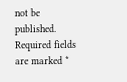not be published. Required fields are marked *